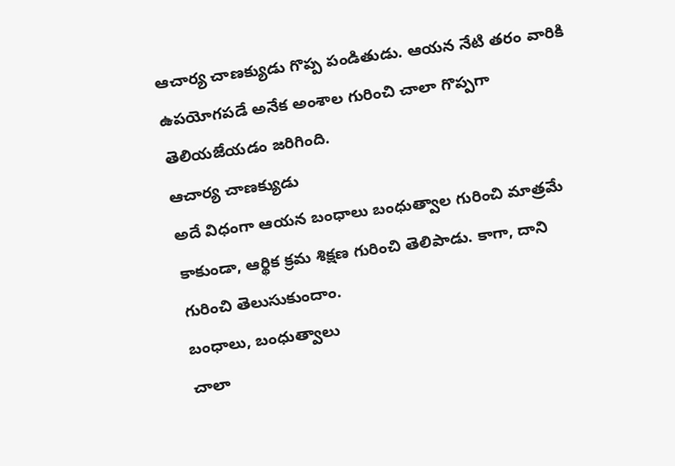ఆచార్య చాణక్యుడు గొప్ప పండితుడు. ఆయన నేటి తరం వారికి ఉపయోగపడే అనేక అంశాల గురించి చాలా గొప్పగా తెలియజేయడం జరిగింది.
ఆచార్య చాణక్యుడు
అదే విధంగా ఆయన బంధాలు బంధుత్వాల గురించి మాత్రమే కాకుండా, ఆర్థిక క్రమ శిక్షణ గురించి తెలిపాడు. కాగా, దాని గురించి తెలుసుకుందాం.
బంధాలు, బంధుత్వాలు
చాలా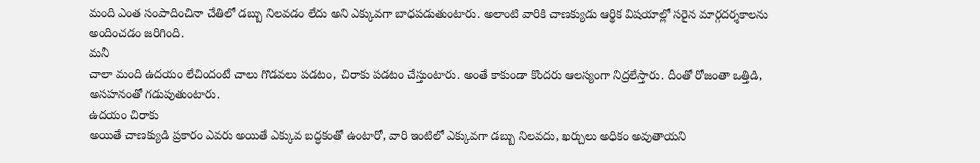మంది ఎంత సంపాదించినా చేతిలో డబ్బు నిలవడం లేదు అని ఎక్కువగా బాధపడుతుంటారు. అలాంటి వారికి చాణక్యుడు ఆర్థిక విషయాల్లో సరైన మార్గదర్శకాలను అందించడం జరిగింది.
మనీ
చాలా మంది ఉదయం లేచిందంటే చాలు గొడవలు పడటం, చిరాకు పడటం చేస్తుంటారు. అంతే కాకుండా కొందరు ఆలస్యంగా నిద్రలేస్తారు. దీంతో రోజంతా ఒత్తిడి, అసహనంతో గడుపుతుంటారు.
ఉదయం చిరాకు
అయితే చాణక్యుడి ప్రకారం ఎవరు అయితే ఎక్కువ బద్ధకంతో ఉంటారో, వారి ఇంటిలో ఎక్కువగా డబ్బు నిలవదు, ఖర్చులు అధికం అవుతాయని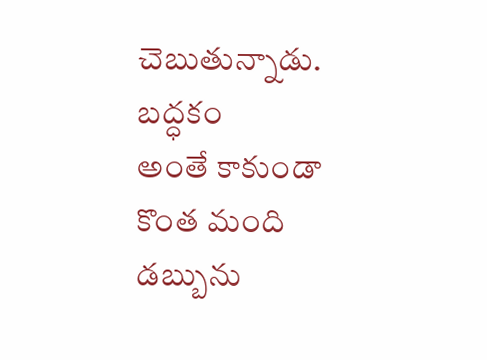చెబుతున్నాడు.
బద్ధకం
అంతే కాకుండా కొంత మంది డబ్బును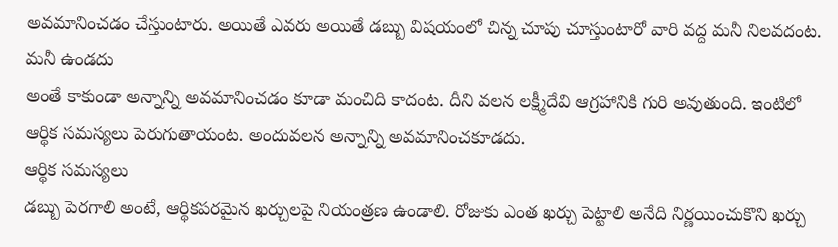అవమానించడం చేస్తుంటారు. అయితే ఎవరు అయితే డబ్బు విషయంలో చిన్న చూపు చూస్తుంటారో వారి వద్ద మనీ నిలవదంట.
మనీ ఉండదు
అంతే కాకుండా అన్నాన్ని అవమానించడం కూడా మంచిది కాదంట. దీని వలన లక్ష్మీదేవి ఆగ్రహానికి గురి అవుతుంది. ఇంటిలో ఆర్థిక సమస్యలు పెరుగుతాయంట. అందువలన అన్నాన్ని అవమానించకూడదు.
ఆర్థిక సమస్యలు
డబ్బు పెరగాలి అంటే, ఆర్థికపరమైన ఖర్చులపై నియంత్రణ ఉండాలి. రోజుకు ఎంత ఖర్చు పెట్టాలి అనేది నిర్ణయించుకొని ఖర్చు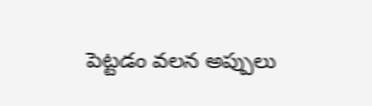పెట్టడం వలన అప్పులు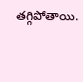తగ్గిపోతాయి.